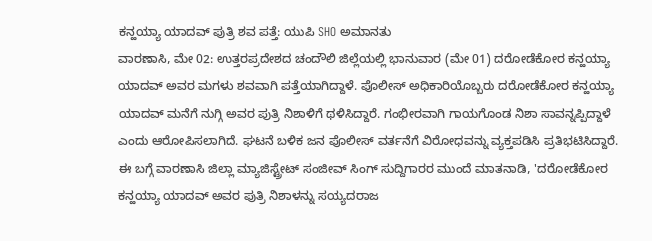ಕನ್ಹಯ್ಯಾ ಯಾದವ್ ಪುತ್ರಿ ಶವ ಪತ್ತೆ: ಯುಪಿ SHO ಅಮಾನತು
ವಾರಣಾಸಿ, ಮೇ 02: ಉತ್ತರಪ್ರದೇಶದ ಚಂದೌಲಿ ಜಿಲ್ಲೆಯಲ್ಲಿ ಭಾನುವಾರ (ಮೇ 01) ದರೋಡೆಕೋರ ಕನ್ಹಯ್ಯಾ ಯಾದವ್ ಅವರ ಮಗಳು ಶವವಾಗಿ ಪತ್ತೆಯಾಗಿದ್ದಾಳೆ. ಪೊಲೀಸ್ ಅಧಿಕಾರಿಯೊಬ್ಬರು ದರೋಡೆಕೋರ ಕನ್ಹಯ್ಯಾ ಯಾದವ್ ಮನೆಗೆ ನುಗ್ಗಿ ಅವರ ಪುತ್ರಿ ನಿಶಾಳಿಗೆ ಥಳಿಸಿದ್ದಾರೆ. ಗಂಭೀರವಾಗಿ ಗಾಯಗೊಂಡ ನಿಶಾ ಸಾವನ್ನಪ್ಪಿದ್ದಾಳೆ ಎಂದು ಆರೋಪಿಸಲಾಗಿದೆ. ಘಟನೆ ಬಳಿಕ ಜನ ಪೊಲೀಸ್ ವರ್ತನೆಗೆ ವಿರೋಧವನ್ನು ವ್ಯಕ್ತಪಡಿಸಿ ಪ್ರತಿಭಟಿಸಿದ್ದಾರೆ.
ಈ ಬಗ್ಗೆ ವಾರಣಾಸಿ ಜಿಲ್ಲಾ ಮ್ಯಾಜಿಸ್ಟ್ರೇಟ್ ಸಂಜೀವ್ ಸಿಂಗ್ ಸುದ್ದಿಗಾರರ ಮುಂದೆ ಮಾತನಾಡಿ, 'ದರೋಡೆಕೋರ ಕನ್ಹಯ್ಯಾ ಯಾದವ್ ಅವರ ಪುತ್ರಿ ನಿಶಾಳನ್ನು ಸಯ್ಯದರಾಜ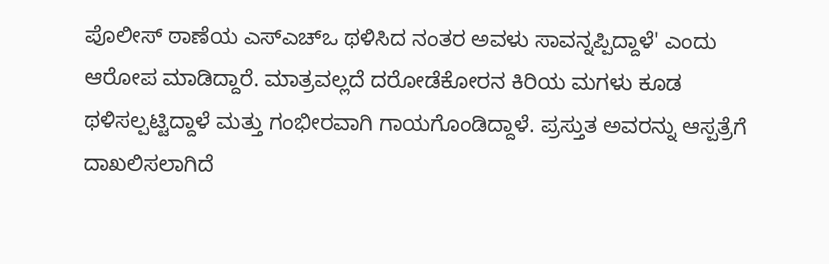ಪೊಲೀಸ್ ಠಾಣೆಯ ಎಸ್ಎಚ್ಒ ಥಳಿಸಿದ ನಂತರ ಅವಳು ಸಾವನ್ನಪ್ಪಿದ್ದಾಳೆ' ಎಂದು ಆರೋಪ ಮಾಡಿದ್ದಾರೆ. ಮಾತ್ರವಲ್ಲದೆ ದರೋಡೆಕೋರನ ಕಿರಿಯ ಮಗಳು ಕೂಡ ಥಳಿಸಲ್ಪಟ್ಟಿದ್ದಾಳೆ ಮತ್ತು ಗಂಭೀರವಾಗಿ ಗಾಯಗೊಂಡಿದ್ದಾಳೆ. ಪ್ರಸ್ತುತ ಅವರನ್ನು ಆಸ್ಪತ್ರೆಗೆ ದಾಖಲಿಸಲಾಗಿದೆ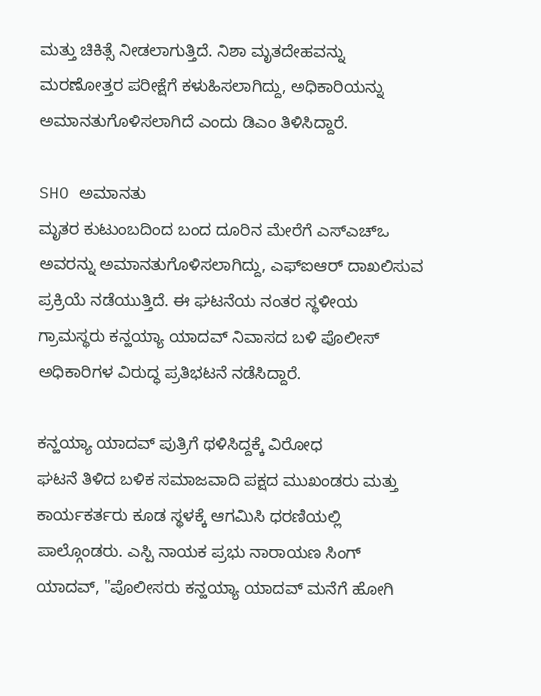ಮತ್ತು ಚಿಕಿತ್ಸೆ ನೀಡಲಾಗುತ್ತಿದೆ. ನಿಶಾ ಮೃತದೇಹವನ್ನು ಮರಣೋತ್ತರ ಪರೀಕ್ಷೆಗೆ ಕಳುಹಿಸಲಾಗಿದ್ದು, ಅಧಿಕಾರಿಯನ್ನು ಅಮಾನತುಗೊಳಿಸಲಾಗಿದೆ ಎಂದು ಡಿಎಂ ತಿಳಿಸಿದ್ದಾರೆ.

SHO ಅಮಾನತು
ಮೃತರ ಕುಟುಂಬದಿಂದ ಬಂದ ದೂರಿನ ಮೇರೆಗೆ ಎಸ್ಎಚ್ಒ ಅವರನ್ನು ಅಮಾನತುಗೊಳಿಸಲಾಗಿದ್ದು, ಎಫ್ಐಆರ್ ದಾಖಲಿಸುವ ಪ್ರಕ್ರಿಯೆ ನಡೆಯುತ್ತಿದೆ. ಈ ಘಟನೆಯ ನಂತರ ಸ್ಥಳೀಯ ಗ್ರಾಮಸ್ಥರು ಕನ್ಹಯ್ಯಾ ಯಾದವ್ ನಿವಾಸದ ಬಳಿ ಪೊಲೀಸ್ ಅಧಿಕಾರಿಗಳ ವಿರುದ್ಧ ಪ್ರತಿಭಟನೆ ನಡೆಸಿದ್ದಾರೆ.

ಕನ್ಹಯ್ಯಾ ಯಾದವ್ ಪುತ್ರಿಗೆ ಥಳಿಸಿದ್ದಕ್ಕೆ ವಿರೋಧ
ಘಟನೆ ತಿಳಿದ ಬಳಿಕ ಸಮಾಜವಾದಿ ಪಕ್ಷದ ಮುಖಂಡರು ಮತ್ತು ಕಾರ್ಯಕರ್ತರು ಕೂಡ ಸ್ಥಳಕ್ಕೆ ಆಗಮಿಸಿ ಧರಣಿಯಲ್ಲಿ ಪಾಲ್ಗೊಂಡರು. ಎಸ್ಪಿ ನಾಯಕ ಪ್ರಭು ನಾರಾಯಣ ಸಿಂಗ್ ಯಾದವ್, "ಪೊಲೀಸರು ಕನ್ಹಯ್ಯಾ ಯಾದವ್ ಮನೆಗೆ ಹೋಗಿ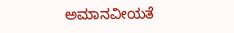ಅಮಾನವೀಯತೆ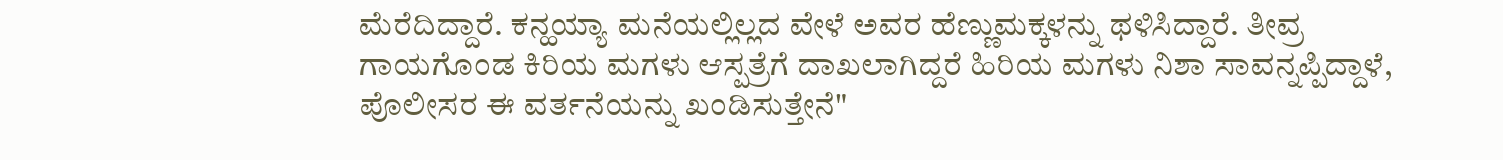ಮೆರೆದಿದ್ದಾರೆ. ಕನ್ಹಯ್ಯಾ ಮನೆಯಲ್ಲಿಲ್ಲದ ವೇಳೆ ಅವರ ಹೆಣ್ಣುಮಕ್ಕಳನ್ನು ಥಳಿಸಿದ್ದಾರೆ. ತೀವ್ರ ಗಾಯಗೊಂಡ ಕಿರಿಯ ಮಗಳು ಆಸ್ಪತ್ರೆಗೆ ದಾಖಲಾಗಿದ್ದರೆ ಹಿರಿಯ ಮಗಳು ನಿಶಾ ಸಾವನ್ನಪ್ಪಿದ್ದಾಳೆ, ಪೊಲೀಸರ ಈ ವರ್ತನೆಯನ್ನು ಖಂಡಿಸುತ್ತೇನೆ"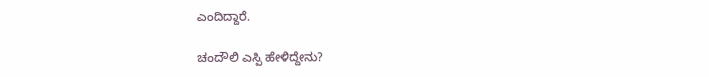ಎಂದಿದ್ದಾರೆ.

ಚಂದೌಲಿ ಎಸ್ಪಿ ಹೇಳಿದ್ದೇನು?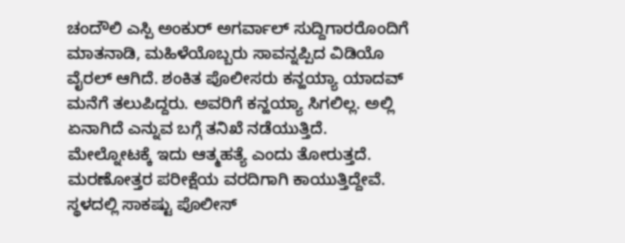ಚಂದೌಲಿ ಎಸ್ಪಿ ಅಂಕುರ್ ಅಗರ್ವಾಲ್ ಸುದ್ದಿಗಾರರೊಂದಿಗೆ ಮಾತನಾಡಿ, ಮಹಿಳೆಯೊಬ್ಬರು ಸಾವನ್ನಪ್ಪಿದ ವಿಡಿಯೊ ವೈರಲ್ ಆಗಿದೆ. ಶಂಕಿತ ಪೊಲೀಸರು ಕನ್ಹಯ್ಯಾ ಯಾದವ್ ಮನೆಗೆ ತಲುಪಿದ್ದರು. ಅವರಿಗೆ ಕನ್ಹಯ್ಯಾ ಸಿಗಲಿಲ್ಲ. ಅಲ್ಲಿ ಏನಾಗಿದೆ ಎನ್ನುವ ಬಗ್ಗೆ ತನಿಖೆ ನಡೆಯುತ್ತಿದೆ. ಮೇಲ್ನೋಟಕ್ಕೆ ಇದು ಆತ್ಮಹತ್ಯೆ ಎಂದು ತೋರುತ್ತದೆ. ಮರಣೋತ್ತರ ಪರೀಕ್ಷೆಯ ವರದಿಗಾಗಿ ಕಾಯುತ್ತಿದ್ದೇವೆ. ಸ್ಥಳದಲ್ಲಿ ಸಾಕಷ್ಟು ಪೊಲೀಸ್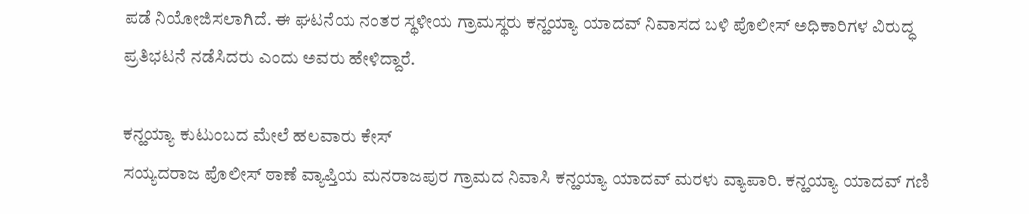ಪಡೆ ನಿಯೋಜಿಸಲಾಗಿದೆ. ಈ ಘಟನೆಯ ನಂತರ ಸ್ಥಳೀಯ ಗ್ರಾಮಸ್ಥರು ಕನ್ಹಯ್ಯಾ ಯಾದವ್ ನಿವಾಸದ ಬಳಿ ಪೊಲೀಸ್ ಅಧಿಕಾರಿಗಳ ವಿರುದ್ಧ ಪ್ರತಿಭಟನೆ ನಡೆಸಿದರು ಎಂದು ಅವರು ಹೇಳಿದ್ದಾರೆ.

ಕನ್ಹಯ್ಯಾ ಕುಟುಂಬದ ಮೇಲೆ ಹಲವಾರು ಕೇಸ್
ಸಯ್ಯದರಾಜ ಪೊಲೀಸ್ ಠಾಣೆ ವ್ಯಾಪ್ತಿಯ ಮನರಾಜಪುರ ಗ್ರಾಮದ ನಿವಾಸಿ ಕನ್ಹಯ್ಯಾ ಯಾದವ್ ಮರಳು ವ್ಯಾಪಾರಿ. ಕನ್ಹಯ್ಯಾ ಯಾದವ್ ಗಣಿ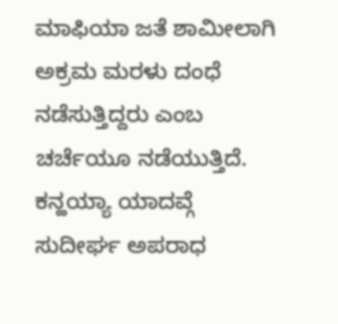ಮಾಫಿಯಾ ಜತೆ ಶಾಮೀಲಾಗಿ ಅಕ್ರಮ ಮರಳು ದಂಧೆ ನಡೆಸುತ್ತಿದ್ದರು ಎಂಬ ಚರ್ಚೆಯೂ ನಡೆಯುತ್ತಿದೆ. ಕನ್ಹಯ್ಯಾ ಯಾದವ್ಗೆ ಸುದೀರ್ಘ ಅಪರಾಧ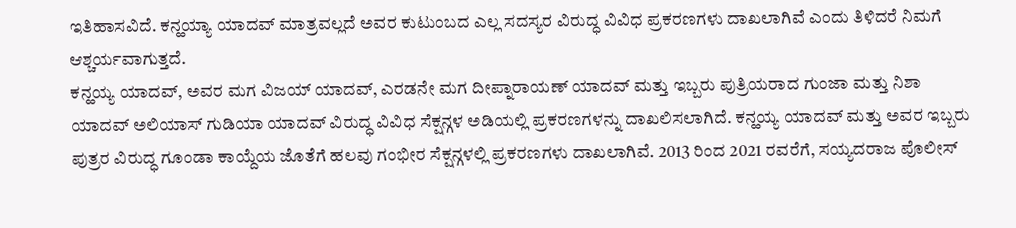ಇತಿಹಾಸವಿದೆ. ಕನ್ಹಯ್ಯಾ ಯಾದವ್ ಮಾತ್ರವಲ್ಲದೆ ಅವರ ಕುಟುಂಬದ ಎಲ್ಲ ಸದಸ್ಯರ ವಿರುದ್ಧ ವಿವಿಧ ಪ್ರಕರಣಗಳು ದಾಖಲಾಗಿವೆ ಎಂದು ತಿಳಿದರೆ ನಿಮಗೆ ಆಶ್ಚರ್ಯವಾಗುತ್ತದೆ.
ಕನ್ಹಯ್ಯ ಯಾದವ್, ಅವರ ಮಗ ವಿಜಯ್ ಯಾದವ್, ಎರಡನೇ ಮಗ ದೀಪ್ನಾರಾಯಣ್ ಯಾದವ್ ಮತ್ತು ಇಬ್ಬರು ಪುತ್ರಿಯರಾದ ಗುಂಜಾ ಮತ್ತು ನಿಶಾ ಯಾದವ್ ಅಲಿಯಾಸ್ ಗುಡಿಯಾ ಯಾದವ್ ವಿರುದ್ಧ ವಿವಿಧ ಸೆಕ್ಷನ್ಗಳ ಅಡಿಯಲ್ಲಿ ಪ್ರಕರಣಗಳನ್ನು ದಾಖಲಿಸಲಾಗಿದೆ. ಕನ್ಹಯ್ಯ ಯಾದವ್ ಮತ್ತು ಅವರ ಇಬ್ಬರು ಪುತ್ರರ ವಿರುದ್ಧ ಗೂಂಡಾ ಕಾಯ್ದೆಯ ಜೊತೆಗೆ ಹಲವು ಗಂಭೀರ ಸೆಕ್ಷನ್ಗಳಲ್ಲಿ ಪ್ರಕರಣಗಳು ದಾಖಲಾಗಿವೆ. 2013 ರಿಂದ 2021 ರವರೆಗೆ, ಸಯ್ಯದರಾಜ ಪೊಲೀಸ್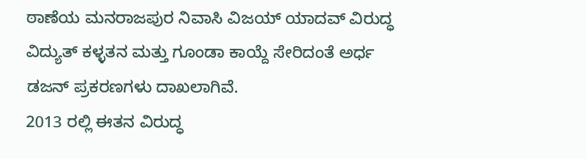ಠಾಣೆಯ ಮನರಾಜಪುರ ನಿವಾಸಿ ವಿಜಯ್ ಯಾದವ್ ವಿರುದ್ಧ ವಿದ್ಯುತ್ ಕಳ್ಳತನ ಮತ್ತು ಗೂಂಡಾ ಕಾಯ್ದೆ ಸೇರಿದಂತೆ ಅರ್ಧ ಡಜನ್ ಪ್ರಕರಣಗಳು ದಾಖಲಾಗಿವೆ.
2013 ರಲ್ಲಿ ಈತನ ವಿರುದ್ಧ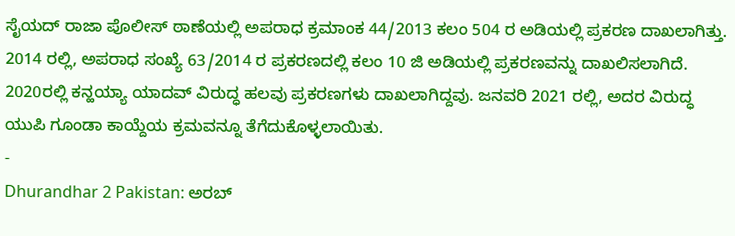ಸೈಯದ್ ರಾಜಾ ಪೊಲೀಸ್ ಠಾಣೆಯಲ್ಲಿ ಅಪರಾಧ ಕ್ರಮಾಂಕ 44/2013 ಕಲಂ 504 ರ ಅಡಿಯಲ್ಲಿ ಪ್ರಕರಣ ದಾಖಲಾಗಿತ್ತು. 2014 ರಲ್ಲಿ, ಅಪರಾಧ ಸಂಖ್ಯೆ 63/2014 ರ ಪ್ರಕರಣದಲ್ಲಿ ಕಲಂ 10 ಜಿ ಅಡಿಯಲ್ಲಿ ಪ್ರಕರಣವನ್ನು ದಾಖಲಿಸಲಾಗಿದೆ. 2020ರಲ್ಲಿ ಕನ್ಹಯ್ಯಾ ಯಾದವ್ ವಿರುದ್ಧ ಹಲವು ಪ್ರಕರಣಗಳು ದಾಖಲಾಗಿದ್ದವು. ಜನವರಿ 2021 ರಲ್ಲಿ, ಅದರ ವಿರುದ್ಧ ಯುಪಿ ಗೂಂಡಾ ಕಾಯ್ದೆಯ ಕ್ರಮವನ್ನೂ ತೆಗೆದುಕೊಳ್ಳಲಾಯಿತು.
-
Dhurandhar 2 Pakistan: ಅರಬ್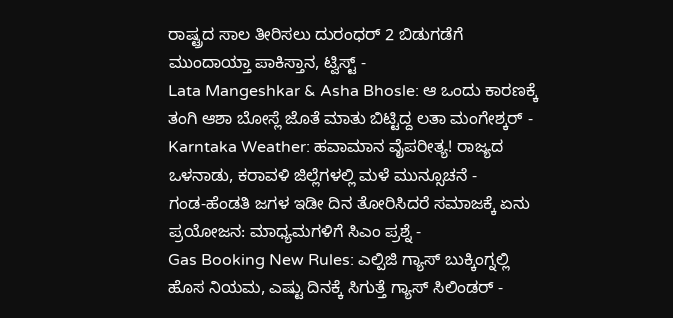ರಾಷ್ಟ್ರದ ಸಾಲ ತೀರಿಸಲು ದುರಂಧರ್ 2 ಬಿಡುಗಡೆಗೆ ಮುಂದಾಯ್ತಾ ಪಾಕಿಸ್ತಾನ, ಟ್ವಿಸ್ಟ್ -
Lata Mangeshkar & Asha Bhosle: ಆ ಒಂದು ಕಾರಣಕ್ಕೆ ತಂಗಿ ಆಶಾ ಬೋಸ್ಲೆ ಜೊತೆ ಮಾತು ಬಿಟ್ಟಿದ್ದ ಲತಾ ಮಂಗೇಶ್ಕರ್ -
Karntaka Weather: ಹವಾಮಾನ ವೈಪರೀತ್ಯ! ರಾಜ್ಯದ ಒಳನಾಡು, ಕರಾವಳಿ ಜಿಲ್ಲೆಗಳಲ್ಲಿ ಮಳೆ ಮುನ್ಸೂಚನೆ -
ಗಂಡ-ಹೆಂಡತಿ ಜಗಳ ಇಡೀ ದಿನ ತೋರಿಸಿದರೆ ಸಮಾಜಕ್ಕೆ ಏನು ಪ್ರಯೋಜನ: ಮಾಧ್ಯಮಗಳಿಗೆ ಸಿಎಂ ಪ್ರಶ್ನೆ -
Gas Booking New Rules: ಎಲ್ಪಿಜಿ ಗ್ಯಾಸ್ ಬುಕ್ಕಿಂಗ್ನಲ್ಲಿ ಹೊಸ ನಿಯಮ, ಎಷ್ಟು ದಿನಕ್ಕೆ ಸಿಗುತ್ತೆ ಗ್ಯಾಸ್ ಸಿಲಿಂಡರ್ -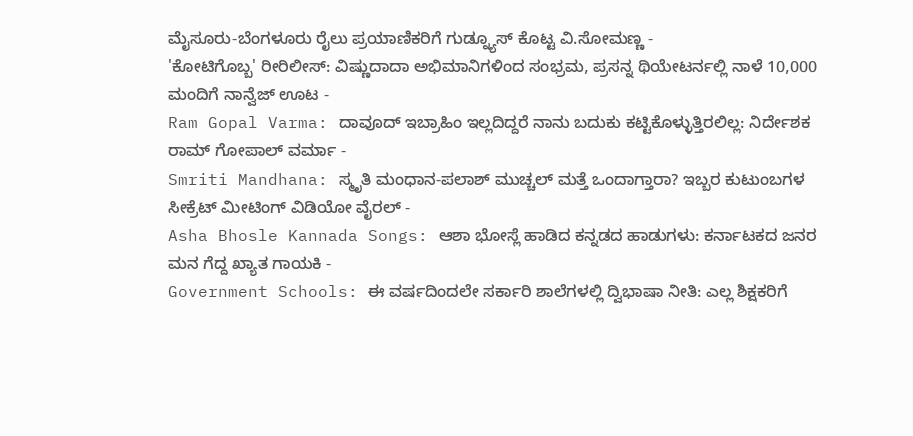ಮೈಸೂರು-ಬೆಂಗಳೂರು ರೈಲು ಪ್ರಯಾಣಿಕರಿಗೆ ಗುಡ್ನ್ಯೂಸ್ ಕೊಟ್ಟ ವಿ.ಸೋಮಣ್ಣ -
'ಕೋಟಿಗೊಬ್ಬ' ರೀರಿಲೀಸ್: ವಿಷ್ಣುದಾದಾ ಅಭಿಮಾನಿಗಳಿಂದ ಸಂಭ್ರಮ, ಪ್ರಸನ್ನ ಥಿಯೇಟರ್ನಲ್ಲಿ ನಾಳೆ 10,000 ಮಂದಿಗೆ ನಾನ್ವೆಜ್ ಊಟ -
Ram Gopal Varma: ದಾವೂದ್ ಇಬ್ರಾಹಿಂ ಇಲ್ಲದಿದ್ದರೆ ನಾನು ಬದುಕು ಕಟ್ಟಿಕೊಳ್ಳುತ್ತಿರಲಿಲ್ಲ: ನಿರ್ದೇಶಕ ರಾಮ್ ಗೋಪಾಲ್ ವರ್ಮಾ -
Smriti Mandhana: ಸ್ಮೃತಿ ಮಂಧಾನ-ಪಲಾಶ್ ಮುಚ್ಚಲ್ ಮತ್ತೆ ಒಂದಾಗ್ತಾರಾ? ಇಬ್ಬರ ಕುಟುಂಬಗಳ ಸೀಕ್ರೆಟ್ ಮೀಟಿಂಗ್ ವಿಡಿಯೋ ವೈರಲ್ -
Asha Bhosle Kannada Songs: ಆಶಾ ಭೋಸ್ಲೆ ಹಾಡಿದ ಕನ್ನಡದ ಹಾಡುಗಳು: ಕರ್ನಾಟಕದ ಜನರ ಮನ ಗೆದ್ದ ಖ್ಯಾತ ಗಾಯಕಿ -
Government Schools: ಈ ವರ್ಷದಿಂದಲೇ ಸರ್ಕಾರಿ ಶಾಲೆಗಳಲ್ಲಿ ದ್ವಿಭಾಷಾ ನೀತಿ: ಎಲ್ಲ ಶಿಕ್ಷಕರಿಗೆ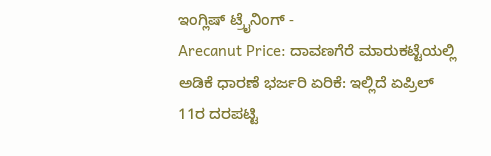ಇಂಗ್ಲಿಷ್ ಟ್ರೈನಿಂಗ್ -
Arecanut Price: ದಾವಣಗೆರೆ ಮಾರುಕಟ್ಟೆಯಲ್ಲಿ ಅಡಿಕೆ ಧಾರಣೆ ಭರ್ಜರಿ ಏರಿಕೆ: ಇಲ್ಲಿದೆ ಏಪ್ರಿಲ್ 11ರ ದರಪಟ್ಟಿ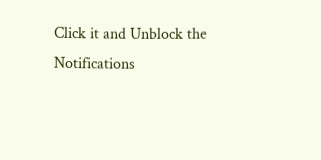Click it and Unblock the Notifications